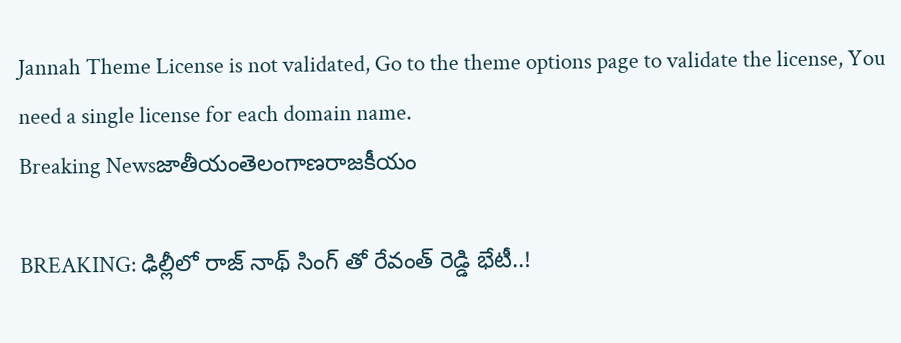Jannah Theme License is not validated, Go to the theme options page to validate the license, You need a single license for each domain name.
Breaking Newsజాతీయంతెలంగాణరాజకీయం

BREAKING: ఢిల్లీలో రాజ్ నాథ్ సింగ్ తో రేవంత్ రెడ్డి భేటీ..!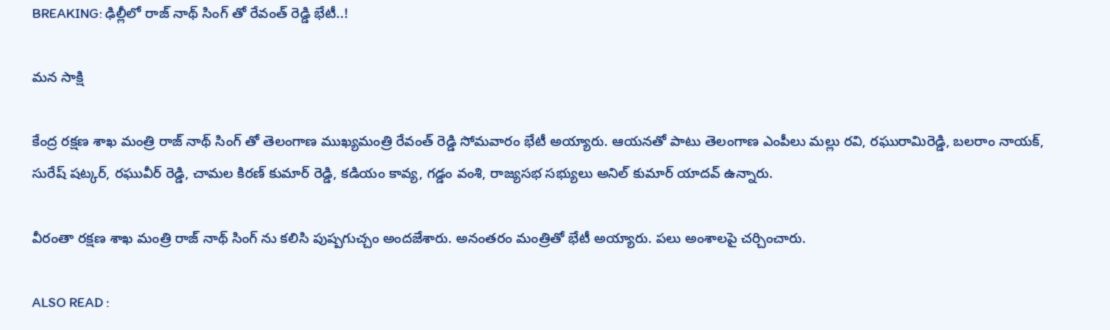BREAKING: ఢిల్లీలో రాజ్ నాథ్ సింగ్ తో రేవంత్ రెడ్డి భేటీ..!

మన సాక్షి

కేంద్ర రక్షణ శాఖ మంత్రి రాజ్ నాథ్ సింగ్ తో తెలంగాణ ముఖ్యమంత్రి రేవంత్ రెడ్డి సోమవారం భేటీ అయ్యారు. ఆయనతో పాటు తెలంగాణ ఎంపీలు మల్లు రవి, రఘురామిరెడ్డి, బలరాం నాయక్, సురేష్ షట్కర్, రఘువీర్ రెడ్డి, చామల కిరణ్ కుమార్ రెడ్డి, కడియం కావ్య, గడ్డం వంశి, రాజ్యసభ సభ్యులు అనిల్ కుమార్ యాదవ్ ఉన్నారు.

వీరంతా రక్షణ శాఖ మంత్రి రాజ్ నాథ్ సింగ్ ను కలిసి పుష్పగుచ్చం అందజేశారు. అనంతరం మంత్రితో భేటీ అయ్యారు. పలు అంశాలపై చర్చించారు.

ALSO READ :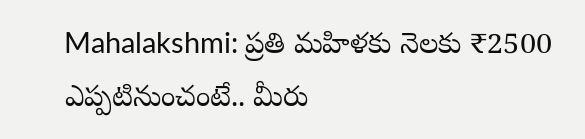Mahalakshmi: ప్రతి మహిళకు నెలకు ₹2500 ఎప్పటినుంచంటే.. మీరు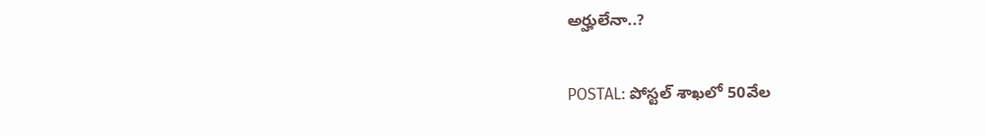అర్హులేనా..?

POSTAL: పోస్టల్ శాఖలో 50వేల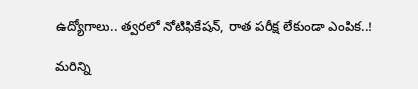ఉద్యోగాలు.. త్వరలో నోటిఫికేషన్, రాత పరీక్ష లేకుండా ఎంపిక..!

మరిన్ని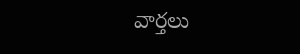వార్తలు